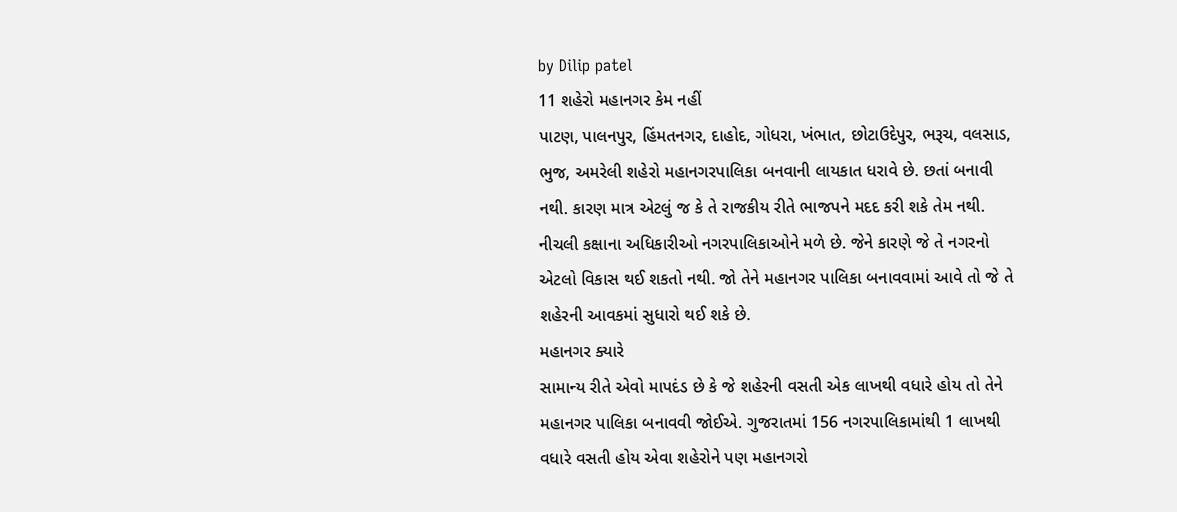by Dilip patel
11 શહેરો મહાનગર કેમ નહીં
પાટણ, પાલનપુર, હિંમતનગર, દાહોદ, ગોધરા, ખંભાત, છોટાઉદેપુર, ભરૂચ, વલસાડ, ભુજ, અમરેલી શહેરો મહાનગરપાલિકા બનવાની લાયકાત ધરાવે છે. છતાં બનાવી નથી. કારણ માત્ર એટલું જ કે તે રાજકીય રીતે ભાજપને મદદ કરી શકે તેમ નથી.
નીચલી કક્ષાના અધિકારીઓ નગરપાલિકાઓને મળે છે. જેને કારણે જે તે નગરનો એટલો વિકાસ થઈ શકતો નથી. જો તેને મહાનગર પાલિકા બનાવવામાં આવે તો જે તે શહેરની આવકમાં સુધારો થઈ શકે છે.
મહાનગર ક્યારે
સામાન્ય રીતે એવો માપદંડ છે કે જે શહેરની વસતી એક લાખથી વધારે હોય તો તેને મહાનગર પાલિકા બનાવવી જોઈએ. ગુજરાતમાં 156 નગરપાલિકામાંથી 1 લાખથી વધારે વસતી હોય એવા શહેરોને પણ મહાનગરો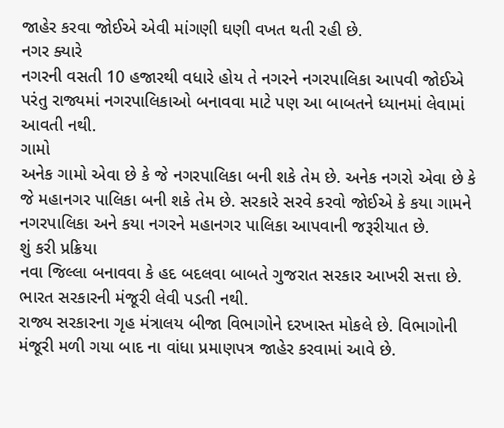જાહેર કરવા જોઈએ એવી માંગણી ઘણી વખત થતી રહી છે.
નગર ક્યારે
નગરની વસતી 10 હજારથી વધારે હોય તે નગરને નગરપાલિકા આપવી જોઈએ પરંતુ રાજ્યમાં નગરપાલિકાઓ બનાવવા માટે પણ આ બાબતને ધ્યાનમાં લેવામાં આવતી નથી.
ગામો
અનેક ગામો એવા છે કે જે નગરપાલિકા બની શકે તેમ છે. અનેક નગરો એવા છે કે જે મહાનગર પાલિકા બની શકે તેમ છે. સરકારે સરવે કરવો જોઈએ કે કયા ગામને નગરપાલિકા અને કયા નગરને મહાનગર પાલિકા આપવાની જરૂરીયાત છે.
શું કરી પ્રક્રિયા
નવા જિલ્લા બનાવવા કે હદ બદલવા બાબતે ગુજરાત સરકાર આખરી સત્તા છે. ભારત સરકારની મંજૂરી લેવી પડતી નથી.
રાજ્ય સરકારના ગૃહ મંત્રાલય બીજા વિભાગોને દરખાસ્ત મોકલે છે. વિભાગોની મંજૂરી મળી ગયા બાદ ના વાંધા પ્રમાણપત્ર જાહેર કરવામાં આવે છે.